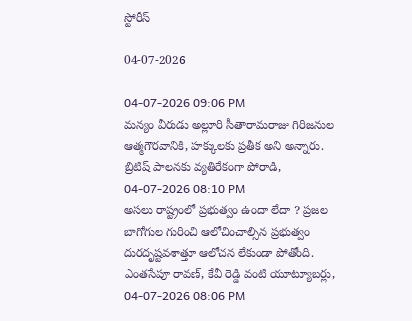స్టోరీస్

04-07-2026

04-07-2026 09:06 PM
మన్యం వీరుడు అల్లూరి సీతారామరాజు గిరిజనుల ఆత్మగౌరవానికి, హక్కులకు ప్రతీక అని అన్నారు. బ్రిటిష్ పాలనకు వ్యతిరేకంగా పోరాడి,
04-07-2026 08:10 PM
అసలు రాష్ట్రంలో ప్రభుత్వం ఉందా లేదా ? ప్రజల బాగోగుల గురించి ఆలోచించాల్సిన ప్రభుత్వం దురదృష్టవశాత్తూ ఆలోచన లేకుండా పోతోంది. ఎంతసేపూ రావణ్, కేవీ రెడ్డి వంటి యూట్యూబర్లు,
04-07-2026 08:06 PM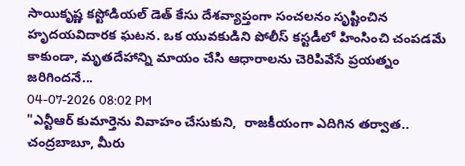సాయికృష్ణ కస్టోడియల్ డెత్ కేసు దేశవ్యాప్తంగా సంచలనం సృష్టించిన హృదయవిదారక ఘటన. ఒక యువకుడిని పోలీస్ కస్టడీలో హింసించి చంపడమే కాకుండా, మృతదేహాన్ని మాయం చేసి ఆధారాలను చెరిపివేసే ప్రయత్నం జరిగిందనే...
04-07-2026 08:02 PM
"ఎన్టీఆర్ కుమార్తెను వివాహం చేసుకుని,  రాజకీయంగా ఎదిగిన తర్వాత.. చంద్రబాబూ, మీరు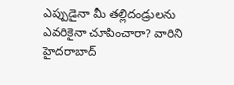ఎప్పుడైనా మీ తల్లిదండ్రులను ఎవరికైనా చూపించారా? వారిని హైదరాబాద్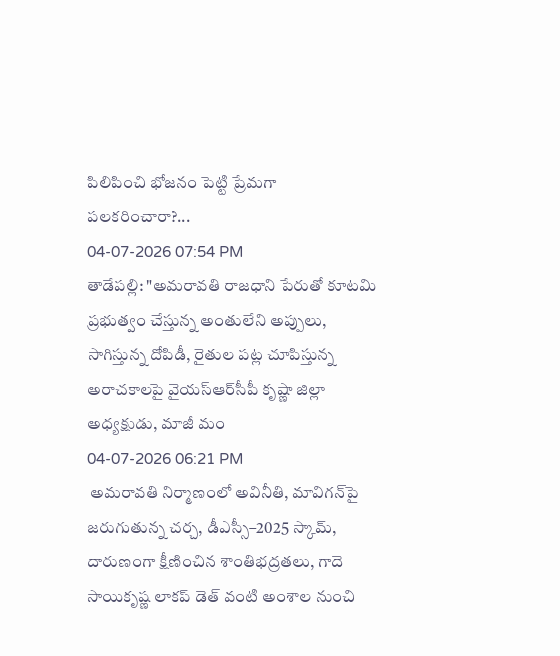పిలిపించి భోజనం పెట్టి ప్రేమగా పలకరించారా?...
04-07-2026 07:54 PM
తాడేపల్లి: "అమరావతి రాజధాని పేరుతో కూటమి ప్రభుత్వం చేస్తున్న అంతులేని అప్పులు, సాగిస్తున్న దోపిడీ, రైతుల పట్ల చూపిస్తున్న అరాచకాలపై వైయ‌స్ఆర్‌సీపీ కృష్ణా జిల్లా అధ్యక్షుడు, మాజీ మం
04-07-2026 06:21 PM
 అమరావతి నిర్మాణంలో అవినీతి, మావిగన్‌పై జరుగుతున్న చర్చ, డీఎస్సీ–2025 స్కామ్, దారుణంగా క్షీణించిన శాంతిభద్రతలు, గాదె సాయికృష్ణ లాకప్‌ డెత్‌ వంటి అంశాల నుంచి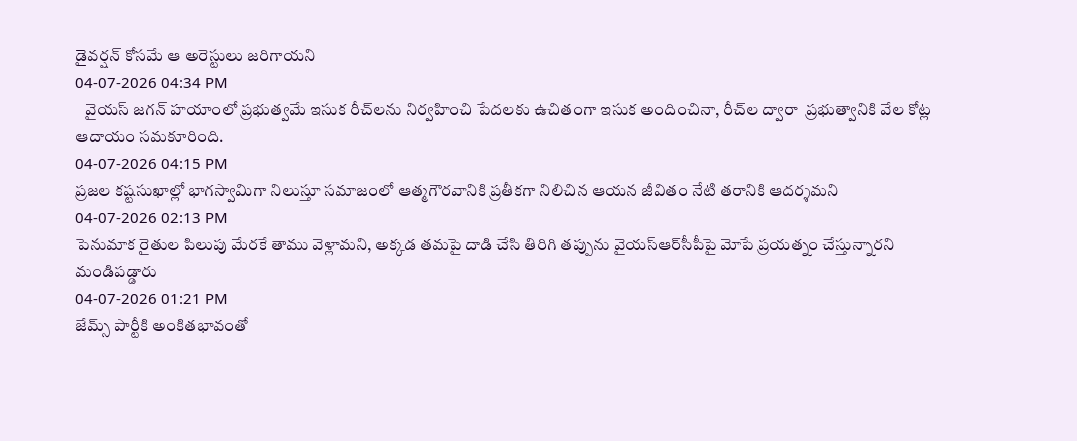డైవర్షన్‌ కోసమే ఆ అరెస్టులు జరిగాయని
04-07-2026 04:34 PM
   వైయస్‌ జగన్‌ హయాంలో ప్రభుత్వమే ఇసుక రీచ్‌లను నిర్వహించి పేదలకు ఉచితంగా ఇసుక అందించినా, రీచ్‌ల ద్వారా  ప్రభుత్వానికి వేల కోట్ల ఆదాయం సమకూరింది.
04-07-2026 04:15 PM
ప్రజల కష్టసుఖాల్లో భాగస్వామిగా నిలుస్తూ సమాజంలో ఆత్మగౌరవానికి ప్రతీకగా నిలిచిన ఆయన జీవితం నేటి తరానికి ఆదర్శమని
04-07-2026 02:13 PM
పెనుమాక రైతుల పిలుపు మేరకే తాము వెళ్లామని, అక్కడ తమపై దాడి చేసి తిరిగి తప్పును వైయ‌స్ఆర్‌సీపీపై మోపే ప్రయత్నం చేస్తున్నారని మండిపడ్డారు
04-07-2026 01:21 PM
జేమ్స్ పార్టీకి అంకితభావంతో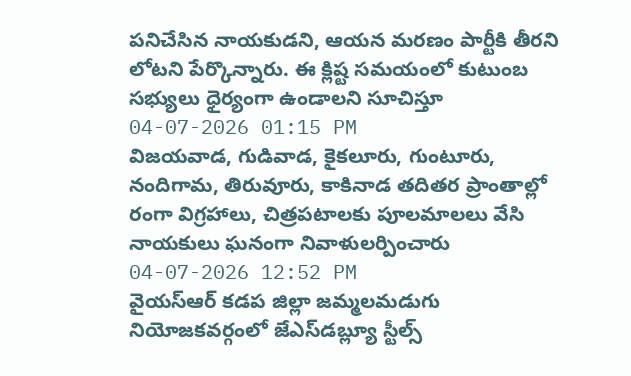పనిచేసిన నాయకుడని, ఆయన మరణం పార్టీకి తీరని లోటని పేర్కొన్నారు. ఈ క్లిష్ట సమయంలో కుటుంబ సభ్యులు ధైర్యంగా ఉండాలని సూచిస్తూ
04-07-2026 01:15 PM
విజయవాడ, గుడివాడ, కైకలూరు, గుంటూరు, నందిగామ, తిరువూరు, కాకినాడ తదితర ప్రాంతాల్లో రంగా విగ్రహాలు, చిత్రపటాలకు పూలమాలలు వేసి నాయకులు ఘనంగా నివాళులర్పించారు
04-07-2026 12:52 PM
వైయ‌స్ఆర్‌ క‌డ‌ప జిల్లా జమ్మలమడుగు నియోజకవర్గంలో జేఎస్‌డ‌బ్ల్యూ స్టీల్స్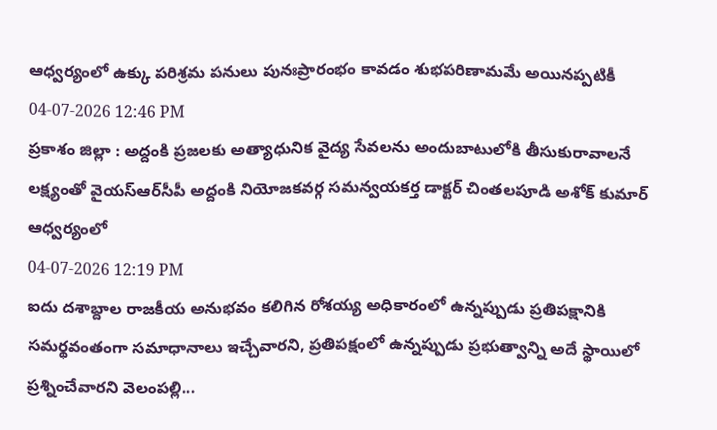ఆధ్వర్యంలో ఉక్కు పరిశ్రమ పనులు పునఃప్రారంభం కావడం శుభపరిణామమే అయినప్పటికీ
04-07-2026 12:46 PM
ప్రకాశం జిల్లా : అద్దంకి ప్రజలకు అత్యాధునిక వైద్య సేవలను అందుబాటులోకి తీసుకురావాలనే లక్ష్యంతో వైయ‌స్ఆర్‌సీపీ అద్దంకి నియోజకవర్గ సమన్వయకర్త డాక్టర్ చింతలపూడి అశోక్ కుమార్ ఆధ్వర్యంలో
04-07-2026 12:19 PM
ఐదు దశాబ్దాల రాజకీయ అనుభవం కలిగిన రోశయ్య అధికారంలో ఉన్నప్పుడు ప్రతిపక్షానికి సమర్థవంతంగా సమాధానాలు ఇచ్చేవారని, ప్రతిపక్షంలో ఉన్నప్పుడు ప్రభుత్వాన్ని అదే స్థాయిలో ప్రశ్నించేవారని వెలంపల్లి...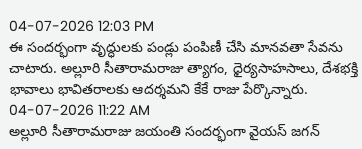04-07-2026 12:03 PM
ఈ సందర్భంగా వృద్ధులకు పండ్లు పంపిణీ చేసి మానవతా సేవను చాటారు. అల్లూరి సీతారామరాజు త్యాగం, ధైర్యసాహసాలు, దేశభక్తి భావాలు భావితరాలకు ఆదర్శమని కేకే రాజు పేర్కొన్నారు.
04-07-2026 11:22 AM
అల్లూరి సీతారామరాజు జయంతి సందర్భంగా వైయ‌స్ జగన్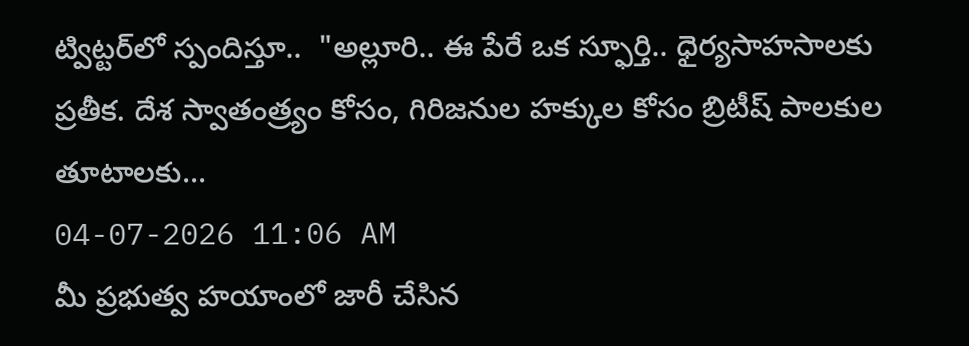ట్విట్టర్‌లో స్పందిస్తూ..  "అల్లూరి.. ఈ పేరే ఒక స్ఫూర్తి.. ధైర్యసాహసాలకు ప్రతీక. దేశ స్వాతంత్ర్యం కోసం, గిరిజనుల హక్కుల కోసం బ్రిటీష్ పాలకుల తూటాలకు...
04-07-2026 11:06 AM
మీ ప్రభుత్వ హయాంలో జారీ చేసిన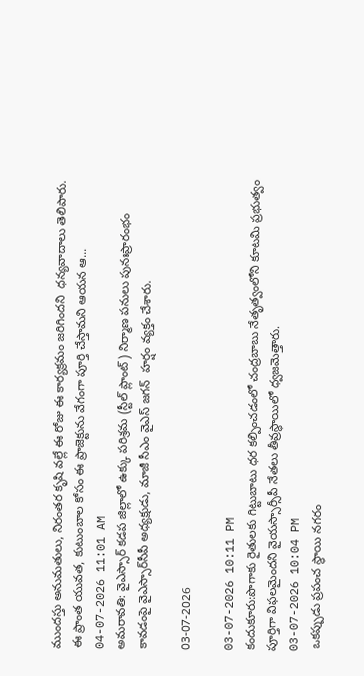ముందస్తు అనుమతులు, నిరంతర కృషి వల్లే ఈ రోజు ఈ కార్యక్రమం జరిగిందని  ధన్యవాదాలు తెలిపారు. ఈ ప్రాంత యువత, కుటుంబాల కోసం ఈ ప్రాజెక్టును వేగంగా పూర్తి చేస్తామని ఆయన ఆ...
04-07-2026 11:01 AM
అమరావతి: వైఎస్సార్‌ కడప జిల్లాలో ఉక్కు పరిశ్రమ (స్టీల్‌ ప్లాంట్‌) నిర్మాణ పనులు పునఃప్రారంభం కావడంపై వైఎస్సార్‌సీపీ అధ్యక్షుడు, మాజీ సీఎం వైఎస్‌ జగన్‌  హర్షం వ్యక్తం చేశారు.

03-07-2026

03-07-2026 10:11 PM
కందుకూరు:పొగాకు రైతులకు గిట్టుబాటు ధర కల్పించడంలో చంద్రబాబు నేతృత్వంలోని కూటమి ప్రభుత్వం పూర్తిగా విఫలమైందని వైయస్సార్సీపీ నేతలు తీవ్రస్థాయిలో ధ్వజమెత్తారు.
03-07-2026 10:04 PM
 ఒకప్పుడు ప్రపంచ స్థాయి నగరం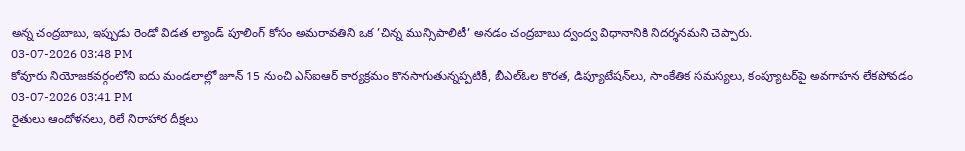అన్న చంద్రబాబు, ఇప్పుడు రెండో విడత ల్యాండ్‌ పూలింగ్‌ కోసం అమరావతిని ఒక ’చిన్న మున్సిపాలిటీ’ అనడం చంద్రబాబు ద్వంద్వ విధానానికి నిదర్శనమని చెప్పారు.
03-07-2026 03:48 PM
కోవూరు నియోజకవర్గంలోని ఐదు మండలాల్లో జూన్ 15 నుంచి ఎస్‌ఐఆర్ కార్యక్రమం కొనసాగుతున్నప్పటికీ, బీఎల్‌ఓల కొరత, డిప్యూటేషన్‌లు, సాంకేతిక సమస్యలు, కంప్యూటర్‌పై అవగాహన లేకపోవడం
03-07-2026 03:41 PM
రైతులు ఆందోళనలు, రిలే నిరాహార దీక్షలు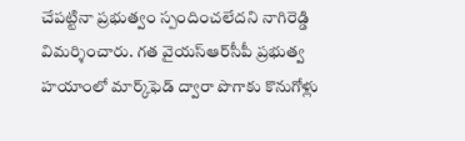చేపట్టినా ప్రభుత్వం స్పందించలేదని నాగిరెడ్డి విమర్శించారు. గత వైయ‌స్ఆర్‌సీపీ ప్రభుత్వ హయాంలో మార్క్‌ఫెడ్ ద్వారా పొగాకు కొనుగోళ్లు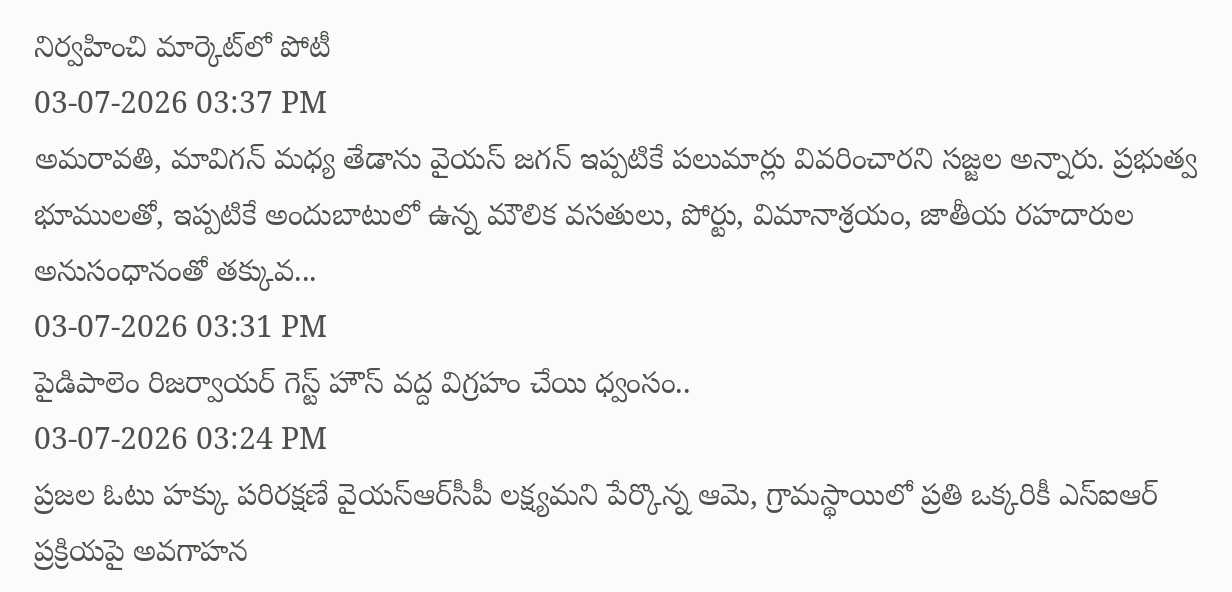నిర్వహించి మార్కెట్‌లో పోటీ
03-07-2026 03:37 PM
అమరావతి, మావిగన్ మధ్య తేడాను వైయ‌స్ జగన్ ఇప్పటికే పలుమార్లు వివరించారని సజ్జల అన్నారు. ప్రభుత్వ భూములతో, ఇప్పటికే అందుబాటులో ఉన్న మౌలిక వసతులు, పోర్టు, విమానాశ్రయం, జాతీయ రహదారుల అనుసంధానంతో తక్కువ...
03-07-2026 03:31 PM
పైడిపాలెం రిజర్వాయర్ గెస్ట్ హౌస్ వద్ద విగ్రహం చేయి ధ్వంసం..
03-07-2026 03:24 PM
ప్రజల ఓటు హక్కు పరిరక్షణే వైయ‌స్ఆర్‌సీపీ లక్ష్యమని పేర్కొన్న ఆమె, గ్రామస్థాయిలో ప్రతి ఒక్కరికీ ఎస్‌ఐఆర్ ప్రక్రియపై అవగాహన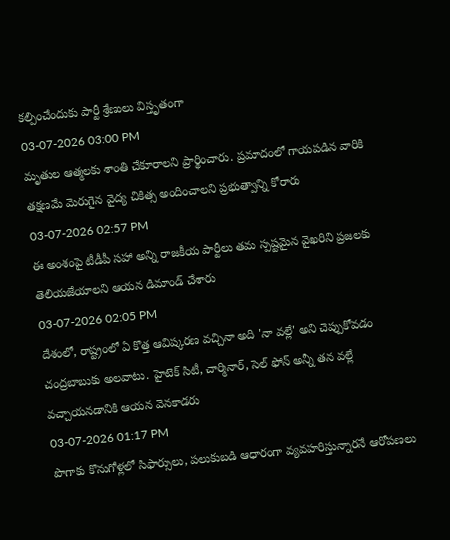కల్పించేందుకు పార్టీ శ్రేణులు విస్తృతంగా
03-07-2026 03:00 PM
మృతుల ఆత్మలకు శాంతి చేకూరాలని ప్రార్థించారు. ప్రమాదంలో గాయపడిన వారికి తక్షణమే మెరుగైన వైద్య చికిత్స అందించాలని ప్రభుత్వాన్ని కోరారు
03-07-2026 02:57 PM
ఈ అంశంపై టీడీపీ సహా అన్ని రాజకీయ పార్టీలు తమ స్పష్టమైన వైఖరిని ప్రజలకు తెలియజేయాలని ఆయన డిమాండ్ చేశారు
03-07-2026 02:05 PM
దేశంలో, రాష్ట్రంలో ఏ కొత్త ఆవిష్కరణ వచ్చినా అది 'నా వల్లే' అని చెప్పుకోవడం చంద్రబాబుకు అలవాటు. హైటెక్ సిటీ, చార్మినార్, సెల్ ఫోన్ అన్నీ తన వల్లే వచ్చాయనడానికి ఆయన వెనకాడరు
03-07-2026 01:17 PM
పొగాకు కొనుగోళ్లలో సిఫార్సులు, పలుకుబడి ఆధారంగా వ్యవహరిస్తున్నారనే ఆరోపణలు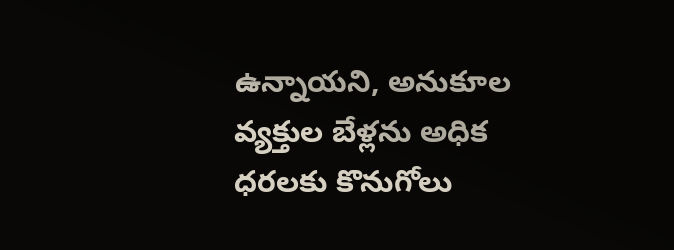ఉన్నాయని, అనుకూల వ్యక్తుల బేళ్లను అధిక ధరలకు కొనుగోలు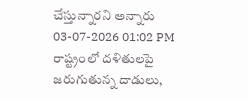చేస్తున్నారని అన్నారు
03-07-2026 01:02 PM
రాష్ట్రంలో దళితులపై జరుగుతున్న దాడులు,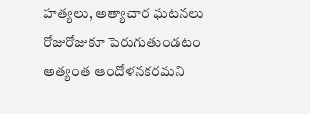హత్యలు, అత్యాచార ఘటనలు రోజురోజుకూ పెరుగుతుండటం అత్యంత ఆందోళనకరమని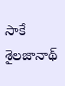సాకే శైల‌జానాథ్‌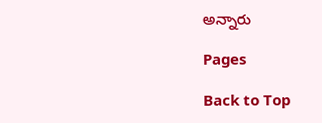అన్నారు

Pages

Back to Top